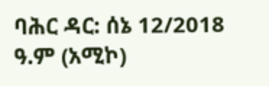ባሕር ዳር: ሰኔ 12/2018 ዓ.ም (አሚኮ)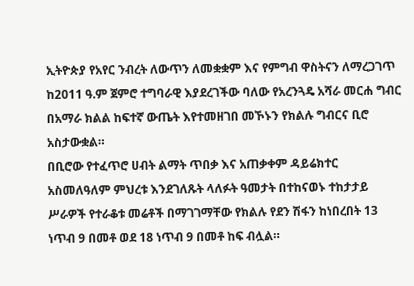ኢትዮጵያ የአየር ንብረት ለውጥን ለመቋቋም እና የምግብ ዋስትናን ለማረጋገጥ ከ2011 ዓ.ም ጀምሮ ተግባራዊ እያደረገችው ባለው የአረንጓዴ አሻራ መርሐ ግብር በአማራ ክልል ከፍተኛ ውጤት እየተመዘገበ መኾኑን የክልሉ ግብርና ቢሮ አስታውቋል።
በቢሮው የተፈጥሮ ሀብት ልማት ጥበቃ እና አጠቃቀም ዳይሬክተር አስመለዓለም ምህረቱ እንደገለጹት ላለፉት ዓመታት በተከናወኑ ተከታታይ ሥራዎች የተራቆቱ መሬቶች በማገገማቸው የክልሉ የደን ሽፋን ከነበረበት 13 ነጥብ 9 በመቶ ወደ 18 ነጥብ 9 በመቶ ከፍ ብሏል።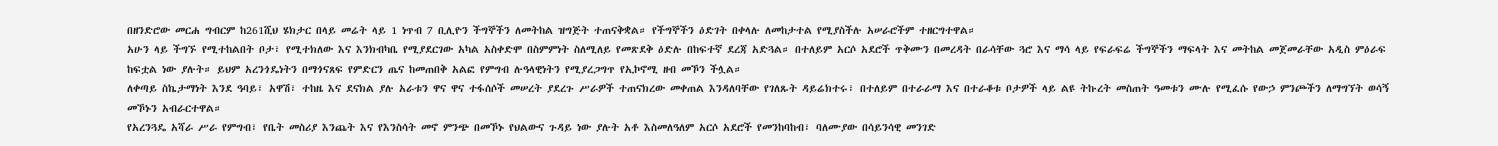በዘንድሮው መርሐ ግብርም ከ261ሺህ ሄክታር በላይ መሬት ላይ 1 ነጥብ 7 ቢሊዮን ችግኞችን ለመትከል ዝግጅት ተጠናቅቋል። የችግኞችን ዕድገት በቀላሉ ለመከታተል የሚያስችሉ አሠራሮችም ተዘርግተዋል።
አሁን ላይ ችግኙ የሚተከልበት ቦታ፣ የሚተክለው እና እንክብካቤ የሚያደርገው አካል አስቀድሞ በስምምነት ስለሚለይ የመጽደቅ ዕድሉ በከፍተኛ ደረጃ አድጓል። በተለይም አርሶ አደሮች ጥቅሙን በመረዳት በራሳቸው ጓሮ እና ማሳ ላይ የፍራፍሬ ችግኞችን ማፍላት እና መትከል መጀመራቸው አዲስ ምዕራፍ ከፍቷል ነው ያሉት። ይህም አረንጎዴነትን በማጎናጸፍ የምድርን ጤና ከመጠበቅ አልፎ የምግብ ሉዓላዊነትን የሚያረጋግጥ የኢኮኖሚ ዘብ መኾን ችሏል።
ለቀጣይ ስኬታማነት እንደ ዓባይ፣ አዋሽ፣ ተከዜ እና ደናክል ያሉ አራቱን ዋና ዋና ተፋሰሶች መሠረት ያደረጉ ሥራዎች ተጠናክረው መቀጠል እንዳለባቸው የገለጹት ዳይሬክተሩ፣ በተለይም በተራራማ እና በተራቆቱ ቦታዎች ላይ ልዩ ትኩረት መስጠት ዓመቱን ሙሉ የሚፈሱ የውኃ ምንጮችን ለማግኘት ወሳኝ መኾኑን አብራርተዋል።
የአረንጓዴ አሻራ ሥራ የምግብ፣ የቤት መስሪያ እንጨት እና የእንስሳት መኖ ምንጭ በመኾኑ የህልውና ጉዳይ ነው ያሉት አቶ እስመለዓለም አርሶ አደሮች የመንከባከብ፣ ባለሙያው በሳይንሳዊ መንገድ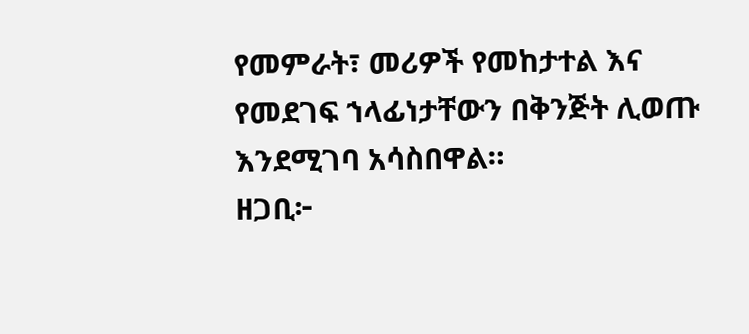የመምራት፣ መሪዎች የመከታተል እና የመደገፍ ኀላፊነታቸውን በቅንጅት ሊወጡ እንደሚገባ አሳስበዋል።
ዘጋቢ፦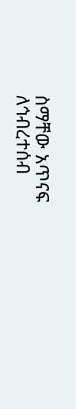ስማቸው አጥናፍ
ለኅብረተሰብ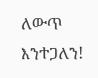ለውጥ እንተጋለን!